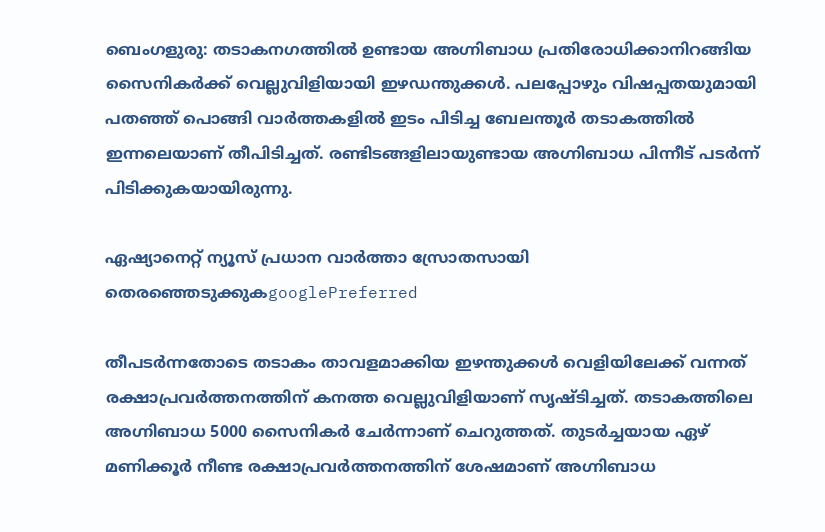ബെംഗളുരു: തടാകനഗത്തില്‍ ഉണ്ടായ അഗ്നിബാധ പ്രതിരോധിക്കാനിറങ്ങിയ സൈനികര്‍ക്ക് വെല്ലുവിളിയായി ഇഴഡന്തുക്കള്‍. പലപ്പോഴും വിഷപ്പതയുമായി പതഞ്ഞ് പൊങ്ങി വാര്‍ത്തകളില്‍ ഇടം പിടിച്ച ബേലന്തൂര്‍ തടാകത്തില്‍ ഇന്നലെയാണ് തീപിടിച്ചത്. രണ്ടിടങ്ങളിലായുണ്ടായ അഗ്നിബാധ പിന്നീട് പടര്‍ന്ന് പിടിക്കുകയായിരുന്നു.

ഏഷ്യാനെറ്റ് ന്യൂസ് പ്രധാന വാർത്താ സ്രോതസായി തെരഞ്ഞെടുക്കുകgooglePreferred

തീപടര്‍ന്നതോടെ തടാകം താവളമാക്കിയ ഇഴ‍ന്തുക്കള്‍ വെളിയിലേക്ക് വന്നത് രക്ഷാപ്രവര്‍ത്തനത്തിന് കനത്ത വെല്ലുവിളിയാണ് സൃഷ്ടിച്ചത്. തടാകത്തിലെ അഗ്നിബാധ 5000 സൈനികര്‍ ചേര്‍ന്നാണ് ചെറുത്തത്. തുടര്‍ച്ചയായ ഏഴ് മണിക്കൂര്‍ നീണ്ട രക്ഷാപ്രവര്‍ത്തനത്തിന് ശേഷമാണ് അഗ്നിബാധ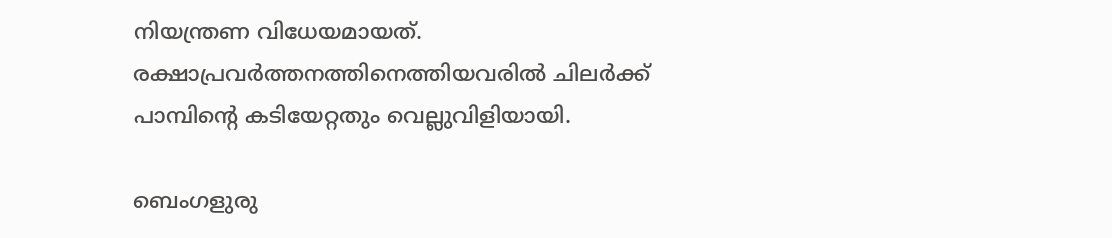നിയന്ത്രണ വിധേയമായത്. രക്ഷാപ്രവര്‍ത്തനത്തിനെത്തിയവരില്‍ ചിലര്‍ക്ക് പാമ്പിന്റെ കടിയേറ്റതും വെല്ലുവിളിയായി.

ബെംഗളുരു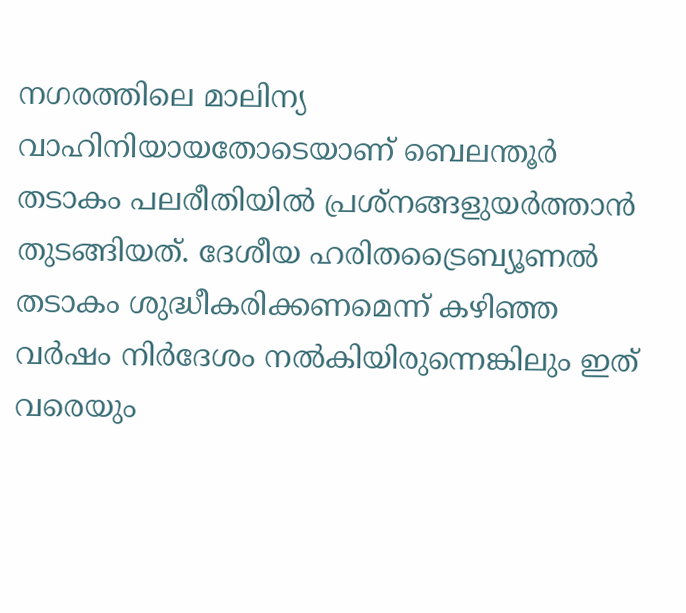നഗരത്തിലെ മാലിന്യ വാഹിനിയായതോടെയാണ് ബെലന്തൂര്‍ തടാകം പലരീതിയില്‍ പ്രശ്നങ്ങളുയര്‍ത്താന്‍ തുടങ്ങിയത്. ദേശീയ ഹരിതട്രൈബ്യൂണല്‍ തടാകം ശുദ്ധീകരിക്കണമെന്ന് കഴിഞ്ഞ വര്‍ഷം നിര്‍ദേശം നല്‍കിയിരുന്നെങ്കിലും ഇത് വരെയും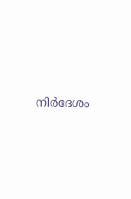നിര്‍ദേശം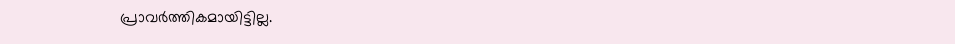പ്രാവര്‍ത്തികമായിട്ടില്ല.